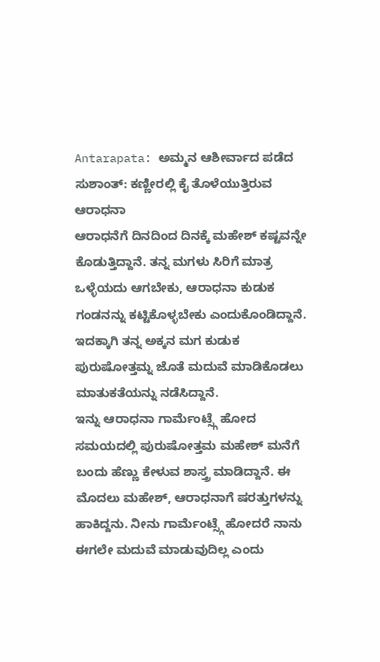Antarapata: ಅಮ್ಮನ ಆಶೀರ್ವಾದ ಪಡೆದ ಸುಶಾಂತ್: ಕಣ್ಣೀರಲ್ಲಿ ಕೈ ತೊಳೆಯುತ್ತಿರುವ ಆರಾಧನಾ
ಆರಾಧನೆಗೆ ದಿನದಿಂದ ದಿನಕ್ಕೆ ಮಹೇಶ್ ಕಷ್ಟವನ್ನೇ ಕೊಡುತ್ತಿದ್ದಾನೆ. ತನ್ನ ಮಗಳು ಸಿರಿಗೆ ಮಾತ್ರ ಒಳ್ಳೆಯದು ಆಗಬೇಕು, ಆರಾಧನಾ ಕುಡುಕ ಗಂಡನನ್ನು ಕಟ್ಟಿಕೊಳ್ಳಬೇಕು ಎಂದುಕೊಂಡಿದ್ದಾನೆ. ಇದಕ್ಕಾಗಿ ತನ್ನ ಅಕ್ಕನ ಮಗ ಕುಡುಕ ಪುರುಷೋತ್ತಮ್ನ ಜೊತೆ ಮದುವೆ ಮಾಡಿಕೊಡಲು ಮಾತುಕತೆಯನ್ನು ನಡೆಸಿದ್ದಾನೆ.
ಇನ್ನು ಆರಾಧನಾ ಗಾರ್ಮೆಂಟ್ಸ್ಗೆ ಹೋದ ಸಮಯದಲ್ಲಿ ಪುರುಷೋತ್ತಮ ಮಹೇಶ್ ಮನೆಗೆ ಬಂದು ಹೆಣ್ಣು ಕೇಳುವ ಶಾಸ್ತ್ರ ಮಾಡಿದ್ದಾನೆ. ಈ ಮೊದಲು ಮಹೇಶ್, ಆರಾಧನಾಗೆ ಷರತ್ತುಗಳನ್ನು ಹಾಕಿದ್ದನು. ನೀನು ಗಾರ್ಮೆಂಟ್ಸ್ಗೆ ಹೋದರೆ ನಾನು ಈಗಲೇ ಮದುವೆ ಮಾಡುವುದಿಲ್ಲ ಎಂದು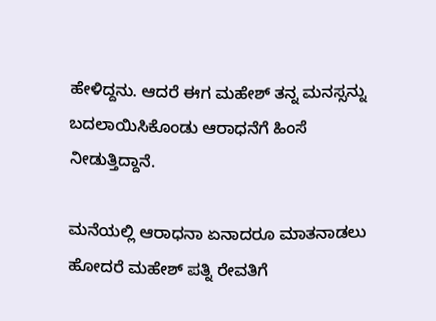ಹೇಳಿದ್ದನು. ಆದರೆ ಈಗ ಮಹೇಶ್ ತನ್ನ ಮನಸ್ಸನ್ನು ಬದಲಾಯಿಸಿಕೊಂಡು ಆರಾಧನೆಗೆ ಹಿಂಸೆ ನೀಡುತ್ತಿದ್ದಾನೆ.

ಮನೆಯಲ್ಲಿ ಆರಾಧನಾ ಏನಾದರೂ ಮಾತನಾಡಲು ಹೋದರೆ ಮಹೇಶ್ ಪತ್ನಿ ರೇವತಿಗೆ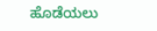ಹೊಡೆಯಲು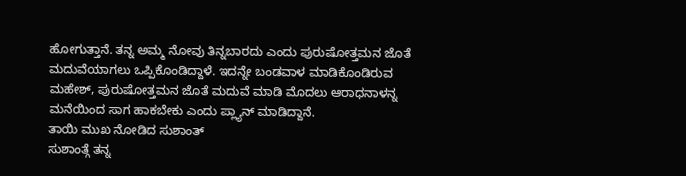ಹೋಗುತ್ತಾನೆ. ತನ್ನ ಅಮ್ಮ ನೋವು ತಿನ್ನಬಾರದು ಎಂದು ಪುರುಷೋತ್ತಮನ ಜೊತೆ ಮದುವೆಯಾಗಲು ಒಪ್ಪಿಕೊಂಡಿದ್ದಾಳೆ. ಇದನ್ನೇ ಬಂಡವಾಳ ಮಾಡಿಕೊಂಡಿರುವ ಮಹೇಶ್, ಪುರುಷೋತ್ತಮನ ಜೊತೆ ಮದುವೆ ಮಾಡಿ ಮೊದಲು ಆರಾಧನಾಳನ್ನ ಮನೆಯಿಂದ ಸಾಗ ಹಾಕಬೇಕು ಎಂದು ಪ್ಲ್ಯಾನ್ ಮಾಡಿದ್ದಾನೆ.
ತಾಯಿ ಮುಖ ನೋಡಿದ ಸುಶಾಂತ್
ಸುಶಾಂತ್ಗೆ ತನ್ನ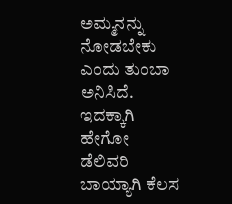ಅಮ್ಮನನ್ನು ನೋಡಬೇಕು ಎಂದು ತುಂಬಾ ಅನಿಸಿದೆ. ಇದಕ್ಕಾಗಿ ಹೇಗೋ ಡೆಲಿವರಿ ಬಾಯ್ಯಾಗಿ ಕೆಲಸ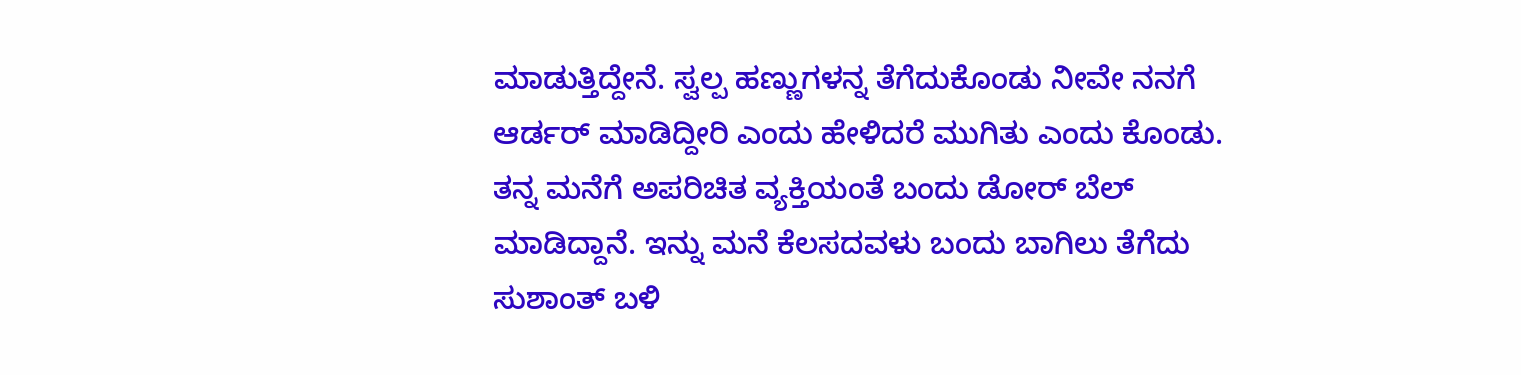ಮಾಡುತ್ತಿದ್ದೇನೆ. ಸ್ವಲ್ಪ ಹಣ್ಣುಗಳನ್ನ ತೆಗೆದುಕೊಂಡು ನೀವೇ ನನಗೆ ಆರ್ಡರ್ ಮಾಡಿದ್ದೀರಿ ಎಂದು ಹೇಳಿದರೆ ಮುಗಿತು ಎಂದು ಕೊಂಡು. ತನ್ನ ಮನೆಗೆ ಅಪರಿಚಿತ ವ್ಯಕ್ತಿಯಂತೆ ಬಂದು ಡೋರ್ ಬೆಲ್ ಮಾಡಿದ್ದಾನೆ. ಇನ್ನು ಮನೆ ಕೆಲಸದವಳು ಬಂದು ಬಾಗಿಲು ತೆಗೆದು ಸುಶಾಂತ್ ಬಳಿ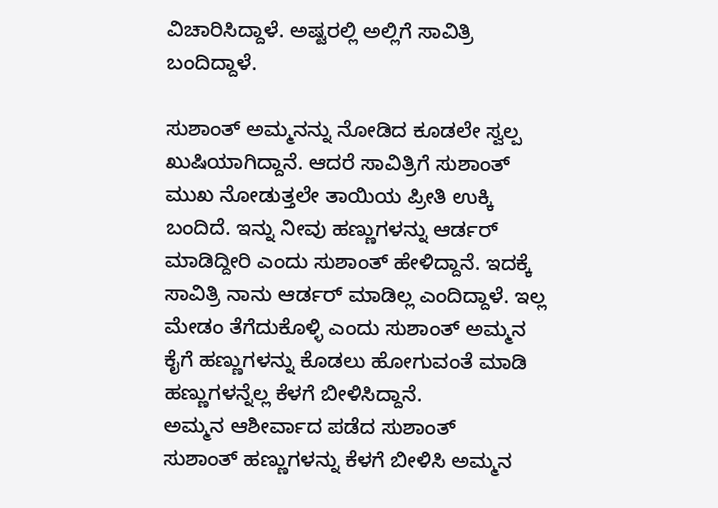ವಿಚಾರಿಸಿದ್ದಾಳೆ. ಅಷ್ಟರಲ್ಲಿ ಅಲ್ಲಿಗೆ ಸಾವಿತ್ರಿ ಬಂದಿದ್ದಾಳೆ.

ಸುಶಾಂತ್ ಅಮ್ಮನನ್ನು ನೋಡಿದ ಕೂಡಲೇ ಸ್ವಲ್ಪ ಖುಷಿಯಾಗಿದ್ದಾನೆ. ಆದರೆ ಸಾವಿತ್ರಿಗೆ ಸುಶಾಂತ್ ಮುಖ ನೋಡುತ್ತಲೇ ತಾಯಿಯ ಪ್ರೀತಿ ಉಕ್ಕಿ ಬಂದಿದೆ. ಇನ್ನು ನೀವು ಹಣ್ಣುಗಳನ್ನು ಆರ್ಡರ್ ಮಾಡಿದ್ದೀರಿ ಎಂದು ಸುಶಾಂತ್ ಹೇಳಿದ್ದಾನೆ. ಇದಕ್ಕೆ ಸಾವಿತ್ರಿ ನಾನು ಆರ್ಡರ್ ಮಾಡಿಲ್ಲ ಎಂದಿದ್ದಾಳೆ. ಇಲ್ಲ ಮೇಡಂ ತೆಗೆದುಕೊಳ್ಳಿ ಎಂದು ಸುಶಾಂತ್ ಅಮ್ಮನ ಕೈಗೆ ಹಣ್ಣುಗಳನ್ನು ಕೊಡಲು ಹೋಗುವಂತೆ ಮಾಡಿ ಹಣ್ಣುಗಳನ್ನೆಲ್ಲ ಕೆಳಗೆ ಬೀಳಿಸಿದ್ದಾನೆ.
ಅಮ್ಮನ ಆಶೀರ್ವಾದ ಪಡೆದ ಸುಶಾಂತ್
ಸುಶಾಂತ್ ಹಣ್ಣುಗಳನ್ನು ಕೆಳಗೆ ಬೀಳಿಸಿ ಅಮ್ಮನ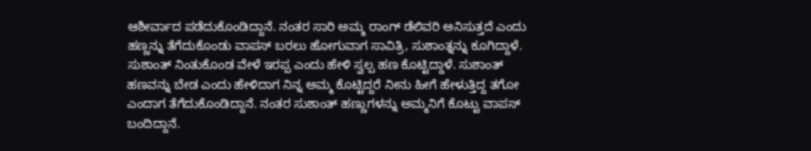ಆಶೀರ್ವಾದ ಪಡೆದುಕೊಂಡಿದ್ದಾನೆ. ನಂತರ ಸಾರಿ ಅಮ್ಮ ರಾಂಗ್ ಡೆಲಿವರಿ ಅನಿಸುತ್ತದೆ ಎಂದು ಹಣ್ಣನ್ನು ತೆಗೆದುಕೊಂಡು ವಾಪಸ್ ಬರಲು ಹೋಗುವಾಗ ಸಾವಿತ್ರಿ, ಸುಶಾಂತ್ನನ್ನು ಕೂಗಿದ್ದಾಳೆ. ಸುಶಾಂತ್ ನಿಂತುಕೊಂಡ ವೇಳೆ ಇರಪ್ಪ ಎಂದು ಹೇಳಿ ಸ್ವಲ್ಪ ಹಣ ಕೊಟ್ಟಿದ್ದಾಳೆ. ಸುಶಾಂತ್ ಹಣವನ್ನು ಬೇಡ ಎಂದು ಹೇಳಿದಾಗ ನಿನ್ನ ಅಮ್ಮ ಕೊಟ್ಟಿದ್ದರೆ ನೀನು ಹೀಗೆ ಹೇಳುತ್ತಿದ್ದ ತಗೋ ಎಂದಾಗ ತೆಗೆದುಕೊಂಡಿದ್ದಾನೆ. ನಂತರ ಸುಶಾಂತ್ ಹಣ್ಣುಗಳನ್ನು ಅಮ್ಮನಿಗೆ ಕೊಟ್ಟು ವಾಪಸ್ ಬಂದಿದ್ದಾನೆ.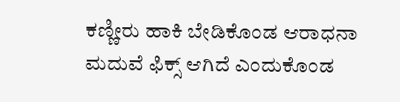ಕಣ್ಣೀರು ಹಾಕಿ ಬೇಡಿಕೊಂಡ ಆರಾಧನಾ
ಮದುವೆ ಫಿಕ್ಸ್ ಆಗಿದೆ ಎಂದುಕೊಂಡ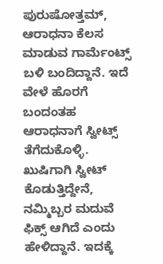ಪುರುಷೋತ್ತಮ್, ಆರಾಧನಾ ಕೆಲಸ ಮಾಡುವ ಗಾರ್ಮೆಂಟ್ಸ್ ಬಳಿ ಬಂದಿದ್ದಾನೆ. ಇದೆ ವೇಳೆ ಹೊರಗೆ ಬಂದಂತಹ ಆರಾಧನಾಗೆ ಸ್ವೀಟ್ಸ್ ತೆಗೆದುಕೊಳ್ಳಿ. ಖುಷಿಗಾಗಿ ಸ್ವೀಟ್ ಕೊಡುತ್ತಿದ್ದೇನೆ, ನಮ್ಮಿಬ್ಬರ ಮದುವೆ ಫಿಕ್ಸ್ ಆಗಿದೆ ಎಂದು ಹೇಳಿದ್ದಾನೆ. ಇದಕ್ಕೆ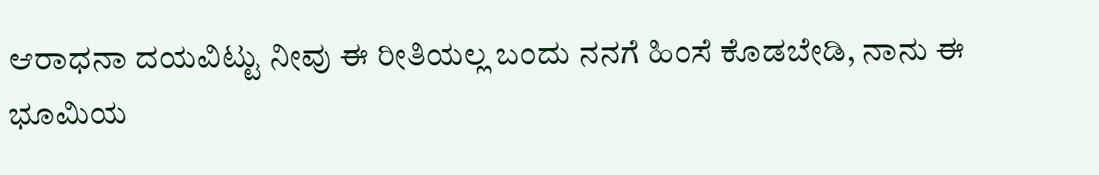ಆರಾಧನಾ ದಯವಿಟ್ಟು ನೀವು ಈ ರೀತಿಯಲ್ಲ ಬಂದು ನನಗೆ ಹಿಂಸೆ ಕೊಡಬೇಡಿ, ನಾನು ಈ ಭೂಮಿಯ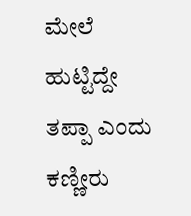ಮೇಲೆ ಹುಟ್ಟಿದ್ದೇ ತಪ್ಪಾ ಎಂದು ಕಣ್ಣೀರು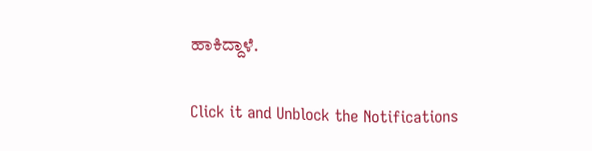ಹಾಕಿದ್ದಾಳೆ.


Click it and Unblock the Notifications